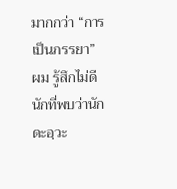มากกว่า “การเป็นภรรยา”
ผม รู้สึกไม่ดีนักที่พบว่านักดะอฺวะ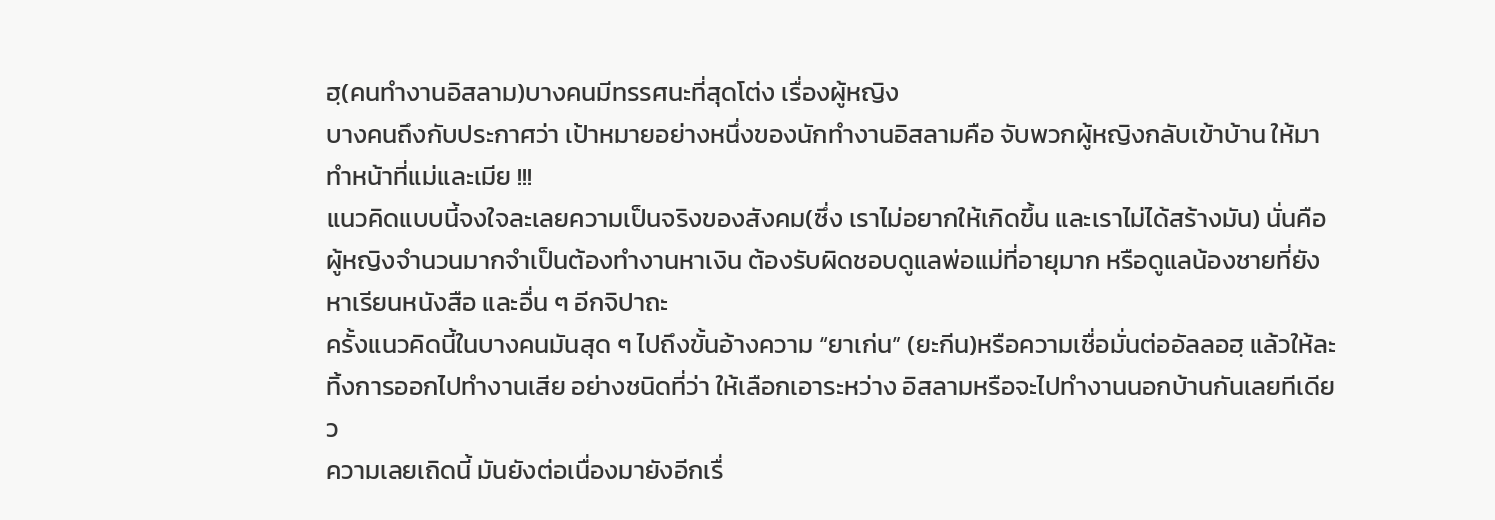ฮฺ(คนทำงานอิสลาม)บางคนมีทรรศนะที่สุดโต่ง เรื่องผู้หญิง
บางคนถึงกับประกาศว่า เป้าหมายอย่างหนึ่งของนักทำงานอิสลามคือ จับพวกผู้หญิงกลับเข้าบ้าน ให้มาทำหน้าที่แม่และเมีย !!!
แนวคิดแบบนี้จงใจละเลยความเป็นจริงของสังคม(ซึ่ง เราไม่อยากให้เกิดขึ้น และเราไม่ได้สร้างมัน) นั่นคือ ผู้หญิงจำนวนมากจำเป็นต้องทำงานหาเงิน ต้องรับผิดชอบดูแลพ่อแม่ที่อายุมาก หรือดูแลน้องชายที่ยังหาเรียนหนังสือ และอื่น ๆ อีกจิปาถะ
ครั้งแนวคิดนี้ในบางคนมันสุด ๆ ไปถึงขั้นอ้างความ “ยาเก่น” (ยะกีน)หรือความเชื่อมั่นต่ออัลลอฮฺ แล้วให้ละทิ้งการออกไปทำงานเสีย อย่างชนิดที่ว่า ให้เลือกเอาระหว่าง อิสลามหรือจะไปทำงานนอกบ้านกันเลยทีเดียว
ความเลยเถิดนี้ มันยังต่อเนื่องมายังอีกเรื่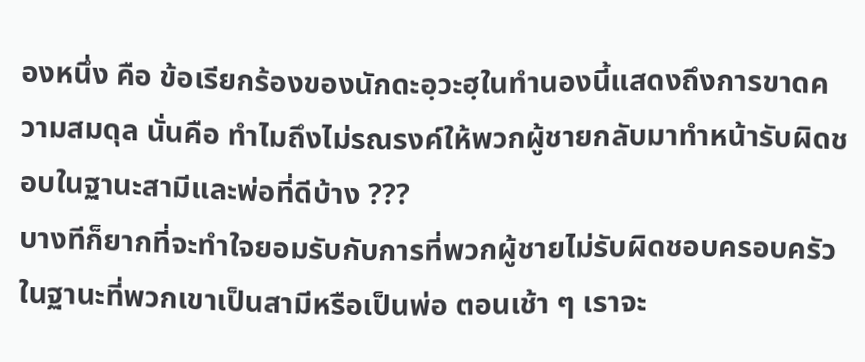องหนึ่ง คือ ข้อเรียกร้องของนักดะอฺวะฮฺในทำนองนี้แสดงถึงการขาดความสมดุล นั่นคือ ทำไมถึงไม่รณรงค์ให้พวกผู้ชายกลับมาทำหน้ารับผิดชอบในฐานะสามีและพ่อที่ดีบ้าง ???
บางทีก็ยากที่จะทำใจยอมรับกับการที่พวกผู้ชายไม่รับผิดชอบครอบครัว ในฐานะที่พวกเขาเป็นสามีหรือเป็นพ่อ ตอนเช้า ๆ เราจะ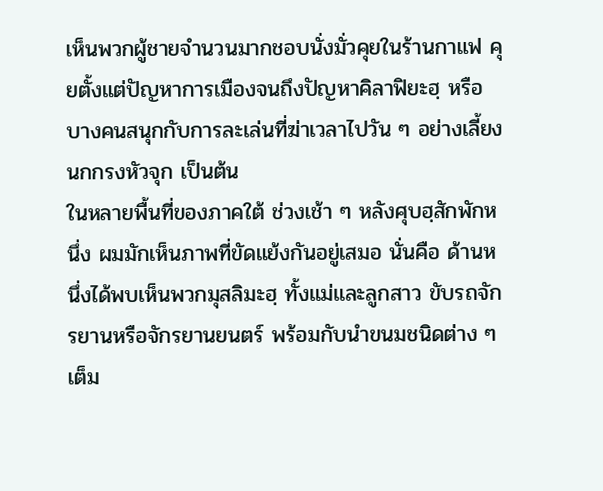เห็นพวกผู้ชายจำนวนมากชอบนั่งมั่วคุยในร้านกาแฟ คุยตั้งแต่ปัญหาการเมืองจนถึงปัญหาคิลาฟิยะฮฺ หรือบางคนสนุกกับการละเล่นที่ฆ่าเวลาไปวัน ๆ อย่างเลี้ยงนกกรงหัวจุก เป็นต้น
ในหลายพื้นที่ของภาคใต้ ช่วงเช้า ๆ หลังศุบฮฺสักพักหนึ่ง ผมมักเห็นภาพที่ขัดแย้งกันอยู่เสมอ นั่นคือ ด้านหนึ่งได้พบเห็นพวกมุสลิมะฮฺ ทั้งแม่และลูกสาว ขับรถจักรยานหรือจักรยานยนตร์ พร้อมกับนำขนมชนิดต่าง ๆ เต็ม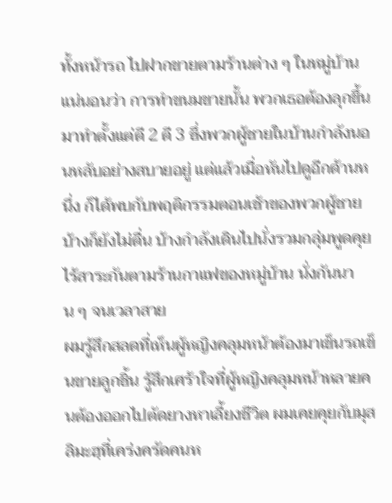ทั้งหน้ารถ ไปฝากขายตามร้านต่าง ๆ ในหมู่บ้าน แน่นอนว่า การทำขนมขายนั้น พวกเธอต้องลุกขึ้นมาทำตั้งแต่ตี 2 ตี 3 ซึ่งพวกผู้ชายในบ้านกำลังนอนหลับอย่างสบายอยู่ แต่แล้วเมื่อหันไปดูอีกด้านหนึ่ง ก็ได้พบกับพฤติกรรมตอนเช้าของพวกผู้ชาย บ้างก็ยังไม่ตื่น บ้างกำลังเดินไปนั่งรวมกลุ่มพูดคุยไร้สาระกันตามร้านกาแฟของหมู่บ้าน นั่งกันนาน ๆ จนเวลาสาย
ผมรู้สึกสลดที่เห็นผู้หญิงคลุมหน้าต้องมาเข็นรถเข็นขายลูกชิ้น รู้สึกเศร้าใจที่ผู้หญิงคลุมหน้าหลายคนต้องออกไปตัดยางหาเลี้ยงชีวิต ผมเคยคุยกับมุสลิมะฮฺที่เคร่งครัดคนห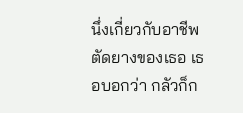นึ่งเกี่ยวกับอาชีพตัดยางของเธอ เธอบอกว่า กลัวก็ก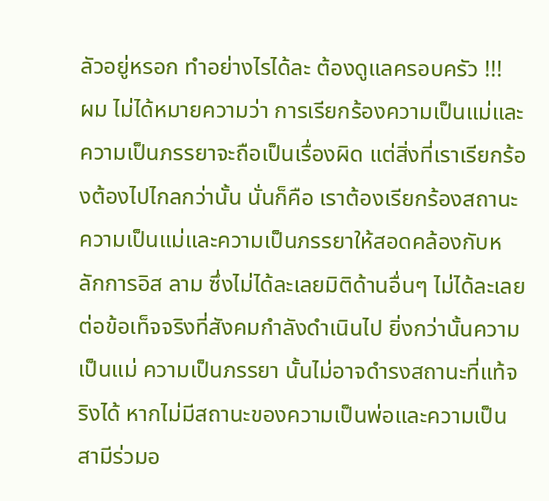ลัวอยู่หรอก ทำอย่างไรได้ละ ต้องดูแลครอบครัว !!!
ผม ไม่ได้หมายความว่า การเรียกร้องความเป็นแม่และความเป็นภรรยาจะถือเป็นเรื่องผิด แต่สิ่งที่เราเรียกร้องต้องไปไกลกว่านั้น นั่นก็คือ เราต้องเรียกร้องสถานะความเป็นแม่และความเป็นภรรยาให้สอดคล้องกับหลักการอิส ลาม ซึ่งไม่ได้ละเลยมิติด้านอื่นๆ ไม่ได้ละเลยต่อข้อเท็จจริงที่สังคมกำลังดำเนินไป ยิ่งกว่านั้นความเป็นแม่ ความเป็นภรรยา นั้นไม่อาจดำรงสถานะที่แท้จริงได้ หากไม่มีสถานะของความเป็นพ่อและความเป็นสามีร่วมอ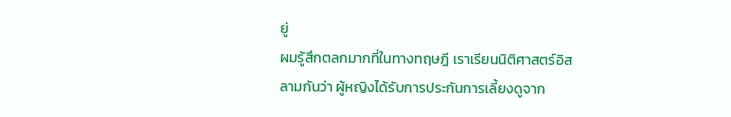ยู่
ผมรู้สึกตลกมากที่ในทางทฤษฎี เราเรียนนิติศาสตร์อิสลามกันว่า ผู้หญิงได้รับการประกันการเลี้ยงดูจาก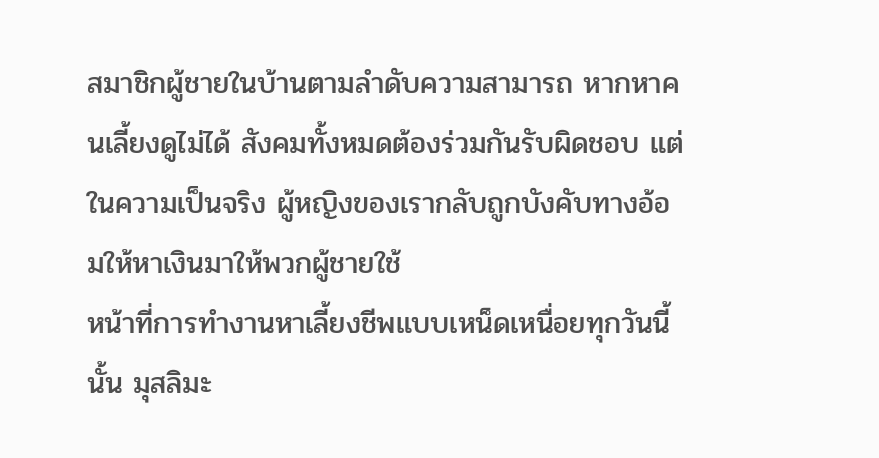สมาชิกผู้ชายในบ้านตามลำดับความสามารถ หากหาคนเลี้ยงดูไม่ได้ สังคมทั้งหมดต้องร่วมกันรับผิดชอบ แต่ในความเป็นจริง ผู้หญิงของเรากลับถูกบังคับทางอ้อมให้หาเงินมาให้พวกผู้ชายใช้
หน้าที่การทำงานหาเลี้ยงชีพแบบเหน็ดเหนื่อยทุกวันนี้นั้น มุสลิมะ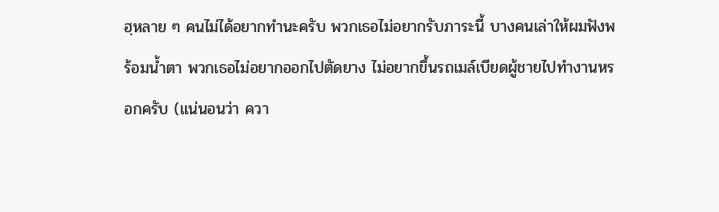ฮฺหลาย ๆ คนไม่ได้อยากทำนะครับ พวกเธอไม่อยากรับภาระนี้ บางคนเล่าให้ผมฟังพร้อมน้ำตา พวกเธอไม่อยากออกไปตัดยาง ไม่อยากขึ้นรถเมล์เบียดผู้ชายไปทำงานหรอกครับ (แน่นอนว่า ควา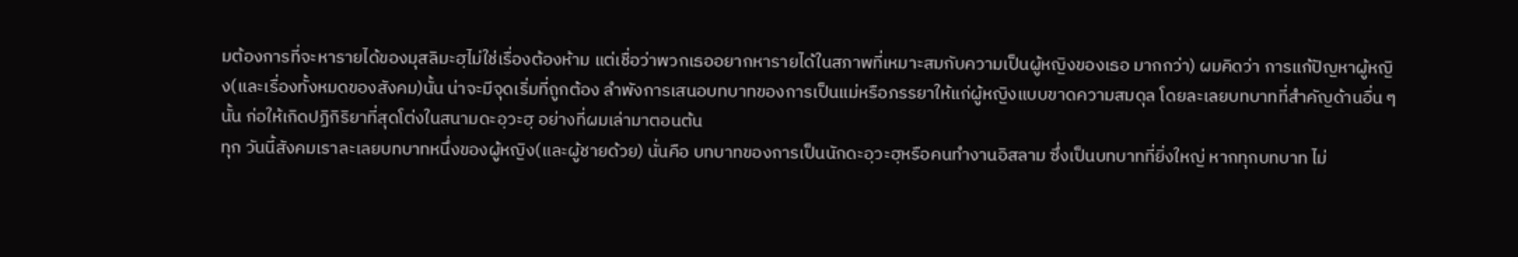มต้องการที่จะหารายได้ของมุสลิมะฮฺไม่ใช่เรื่องต้องห้าม แต่เชื่อว่าพวกเธออยากหารายได้ในสภาพที่เหมาะสมกับความเป็นผู้หญิงของเธอ มากกว่า) ผมคิดว่า การแก้ปัญหาผู้หญิง(และเรื่องทั้งหมดของสังคม)นั้น น่าจะมีจุดเริ่มที่ถูกต้อง ลำพังการเสนอบทบาทของการเป็นแม่หรือภรรยาให้แก่ผู้หญิงแบบขาดความสมดุล โดยละเลยบทบาทที่สำคัญด้านอื่น ๆ นั้น ก่อให้เกิดปฏิกิริยาที่สุดโต่งในสนามดะอฺวะฮฺ อย่างที่ผมเล่ามาตอนต้น
ทุก วันนี้สังคมเราละเลยบทบาทหนึ่งของผู้หญิง(และผู้ชายด้วย) นั่นคือ บทบาทของการเป็นนักดะอฺวะฮฺหรือคนทำงานอิสลาม ซึ่งเป็นบทบาทที่ยิ่งใหญ่ หากทุกบทบาท ไม่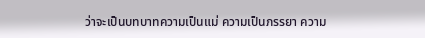ว่าจะเป็นบทบาทความเป็นแม่ ความเป็นภรรยา ความ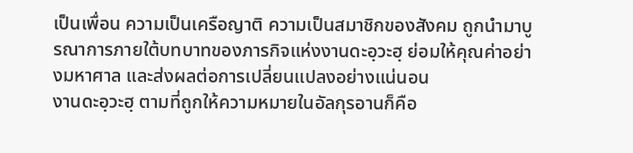เป็นเพื่อน ความเป็นเครือญาติ ความเป็นสมาชิกของสังคม ถูกนำมาบูรณาการภายใต้บทบาทของภารกิจแห่งงานดะอฺวะฮฺ ย่อมให้คุณค่าอย่างมหาศาล และส่งผลต่อการเปลี่ยนแปลงอย่างแน่นอน
งานดะอฺวะฮฺ ตามที่ถูกให้ความหมายในอัลกุรอานก็คือ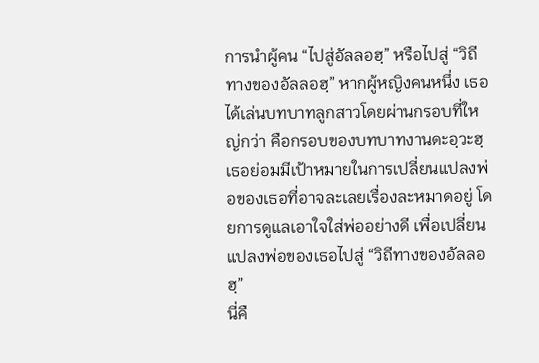การนำผู้คน “ไปสู่อัลลอฮฺ” หรือไปสู่ “วิถีทางของอัลลอฮฺ” หากผู้หญิงคนหนึ่ง เธอได้เล่นบทบาทลูกสาวโดยผ่านกรอบที่ใหญ่กว่า คือกรอบของบทบาทงานดะอฺวะฮฺ เธอย่อมมีเป้าหมายในการเปลี่ยนแปลงพ่อของเธอที่อาจละเลยเรื่องละหมาดอยู่ โดยการดูแลเอาใจใส่พ่ออย่างดี เพื่อเปลี่ยนแปลงพ่อของเธอไปสู่ “วิถีทางของอัลลอฮฺ”
นี่คื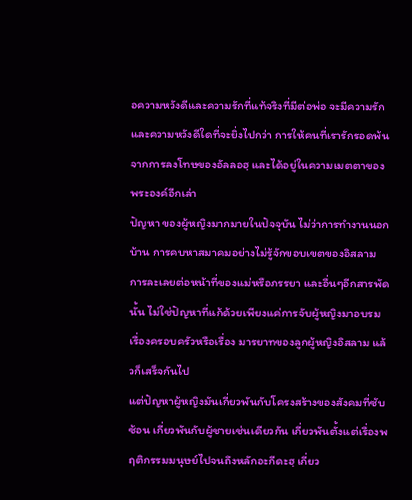อความหวังดีและความรักที่แท้จริงที่มีต่อพ่อ จะมีความรักและความหวังดีใดที่จะยิ่งไปกว่า การให้คนที่เรารักรอดพ้นจากการลงโทษของอัลลอฮฺ และได้อยู่ในความเมตตาของพระองค์อีกเล่า
ปัญหา ของผู้หญิงมากมายในปัจจุบัน ไม่ว่าการทำงานนอกบ้าน การคบหาสมาคมอย่างไม่รู้จักขอบเขตของอิสลาม การละเลยต่อหน้าที่ของแม่หรือภรรยา และอื่นๆอีกสารพัดนั้น ไม่ใช่ปัญหาที่แก้ด้วยเพียงแค่การจับผู้หญิงมาอบรมเรื่องครอบครัวหรือเรื่อง มารยาทของลูกผู้หญิงอิสลาม แล้วก็เสร็จกันไป
แต่ปัญหาผู้หญิงมันเกี่ยวพันกับโครงสร้างของสังคมที่ซับซ้อน เกี่ยวพันกับผู้ชายเช่นเดียวกัน เกี่ยวพันตั้งแต่เรื่องพฤติกรรมมนุษย์ไปจนถึงหลักอะกีดะฮฺ เกี่ยว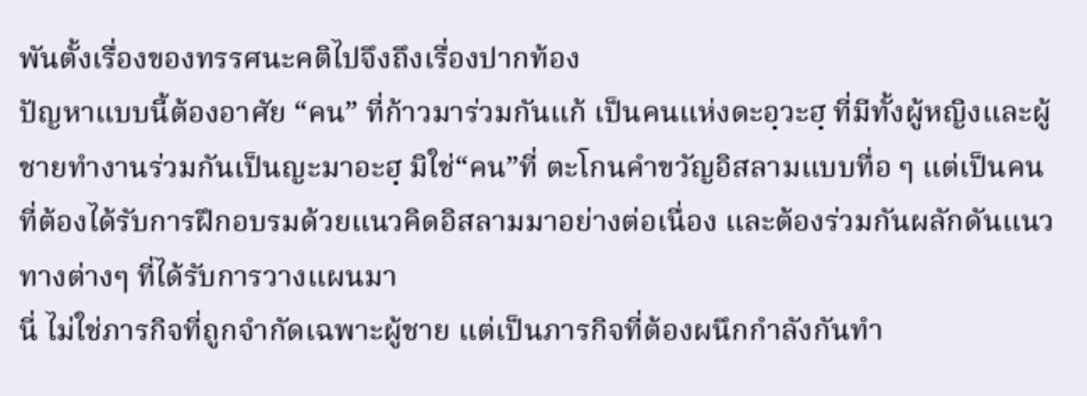พันตั้งเรื่องของทรรศนะคติไปจึงถึงเรื่องปากท้อง
ปัญหาแบบนี้ต้องอาศัย “คน” ที่ก้าวมาร่วมกันแก้ เป็นคนแห่งดะอฺวะฮฺ ที่มีทั้งผู้หญิงและผู้ชายทำงานร่วมกันเป็นญะมาอะฮฺ มิใช่“คน”ที่ ตะโกนคำขวัญอิสลามแบบทื่อ ๆ แต่เป็นคนที่ต้องได้รับการฝึกอบรมด้วยแนวคิดอิสลามมาอย่างต่อเนื่อง และต้องร่วมกันผลักดันแนวทางต่างๆ ที่ได้รับการวางแผนมา
นี่ ไม่ใช่ภารกิจที่ถูกจำกัดเฉพาะผู้ชาย แต่เป็นภารกิจที่ต้องผนึกกำลังกันทำ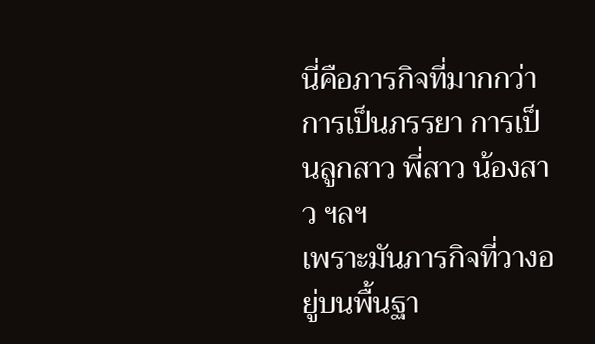นี่คือภารกิจที่มากกว่าการเป็นภรรยา การเป็นลูกสาว พี่สาว น้องสาว ฯลฯ
เพราะมันภารกิจที่วางอยู่บนพื้นฐา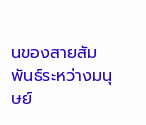นของสายสัมพันธ์ระหว่างมนุษย์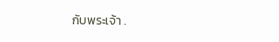กับพระเจ้า .